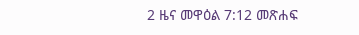2 ዜና መዋዕል 7:12 መጽሐፍ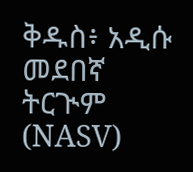ቅዱስ፥ አዲሱ መደበኛ ትርጒም (NASV)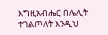እግዚአብሔር በሌሊት ተገልጦለት እንዲህ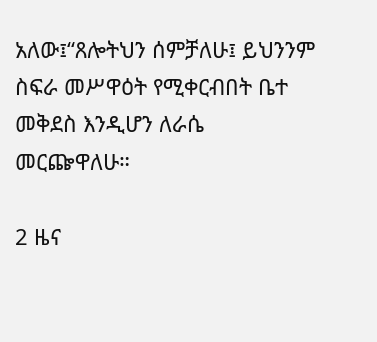አለው፤“ጸሎትህን ሰምቻለሁ፤ ይህንንም ስፍራ መሥዋዕት የሚቀርብበት ቤተ መቅደስ እንዲሆን ለራሴ መርጬዋለሁ።

2 ዜና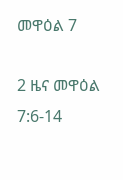መዋዕል 7

2 ዜና መዋዕል 7:6-14